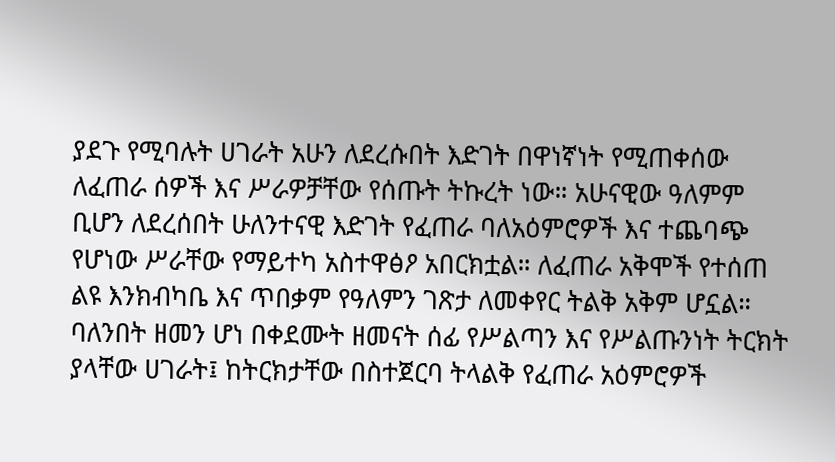ያደጉ የሚባሉት ሀገራት አሁን ለደረሱበት እድገት በዋነኛነት የሚጠቀሰው ለፈጠራ ሰዎች እና ሥራዎቻቸው የሰጡት ትኩረት ነው። አሁናዊው ዓለምም ቢሆን ለደረሰበት ሁለንተናዊ እድገት የፈጠራ ባለአዕምሮዎች እና ተጨባጭ የሆነው ሥራቸው የማይተካ አስተዋፅዖ አበርክቷል። ለፈጠራ አቅሞች የተሰጠ ልዩ እንክብካቤ እና ጥበቃም የዓለምን ገጽታ ለመቀየር ትልቅ አቅም ሆኗል።
ባለንበት ዘመን ሆነ በቀደሙት ዘመናት ሰፊ የሥልጣን እና የሥልጡንነት ትርክት ያላቸው ሀገራት፤ ከትርክታቸው በስተጀርባ ትላልቅ የፈጠራ አዕምሮዎች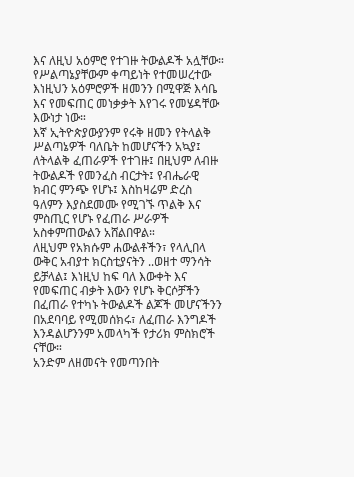እና ለዚህ አዕምሮ የተገዙ ትውልዶች አሏቸው። የሥልጣኔያቸውም ቀጣይነት የተመሠረተው እነዚህን አዕምሮዎች ዘመንን በሚዋጅ እሳቤ እና የመፍጠር መነቃቃት እየገሩ የመሄዳቸው እውነታ ነው።
እኛ ኢትዮጵያውያንም የሩቅ ዘመን የትላልቅ ሥልጣኔዎች ባለቤት ከመሆናችን አኳያ፤ ለትላልቅ ፈጠራዎች የተገዙ፤ በዚህም ለብዙ ትውልዶች የመንፈስ ብርታት፤ የብሔራዊ ክብር ምንጭ የሆኑ፤ እስከዛሬም ድረስ ዓለምን እያስደመሙ የሚገኙ ጥልቅ እና ምስጢር የሆኑ የፈጠራ ሥራዎች አስቀምጠውልን አሸልበዋል።
ለዚህም የአክሱም ሐውልቶችን፣ የላሊበላ ውቅር አብያተ ክርስቲያናትን ..ወዘተ ማንሳት ይቻላል፤ እነዚህ ከፍ ባለ እውቀት እና የመፍጠር ብቃት እውን የሆኑ ቅርሶቻችን በፈጠራ የተካኑ ትውልዶች ልጆች መሆናችንን በአደባባይ የሚመሰክሩ፣ ለፈጠራ እንግዶች እንዳልሆንንም አመላካች የታሪክ ምስክሮች ናቸው።
አንድም ለዘመናት የመጣንበት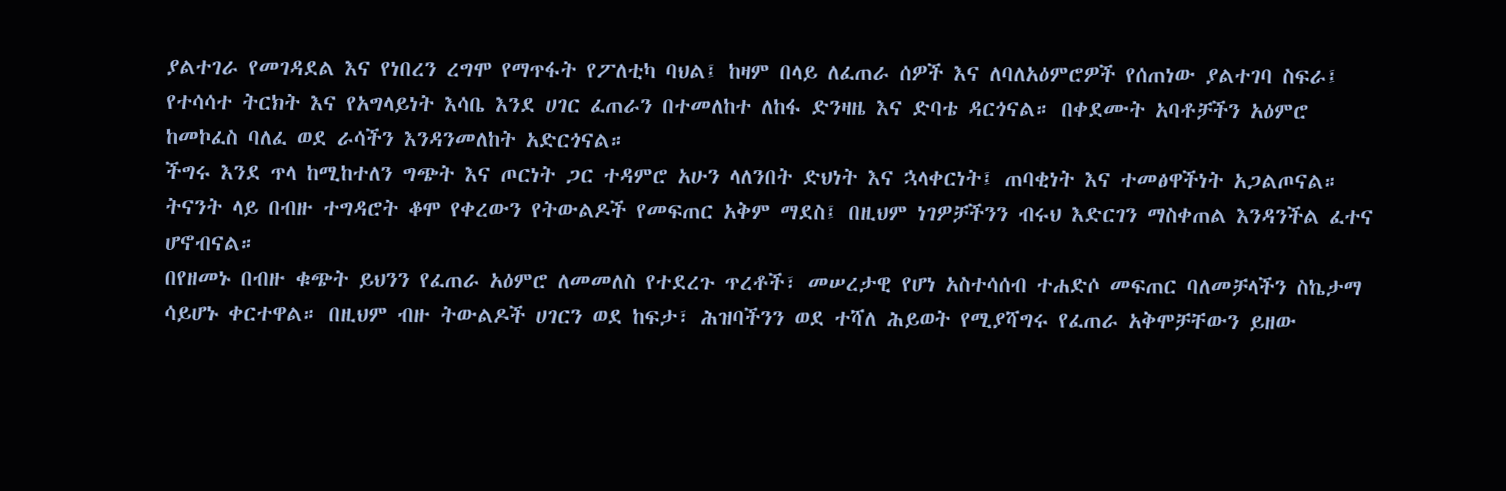ያልተገራ የመገዳደል እና የነበረን ረግሞ የማጥፋት የፖለቲካ ባህል፤ ከዛም በላይ ለፈጠራ ሰዎች እና ለባለአዕምሮዎች የሰጠነው ያልተገባ ስፍራ፤ የተሳሳተ ትርክት እና የአግላይነት እሳቤ እንደ ሀገር ፈጠራን በተመለከተ ለከፋ ድንዛዜ እና ድባቴ ዳርጎናል። በቀደሙት አባቶቻችን አዕምሮ ከመኮፈስ ባለፈ ወደ ራሳችን እንዳንመለከት አድርጎናል።
ችግሩ እንደ ጥላ ከሚከተለን ግጭት እና ጦርነት ጋር ተዳምሮ አሁን ላለንበት ድህነት እና ኋላቀርነት፤ ጠባቂነት እና ተመፅዋችነት አጋልጦናል። ትናንት ላይ በብዙ ተግዳሮት ቆሞ የቀረውን የትውልዶች የመፍጠር አቅም ማደስ፤ በዚህም ነገዎቻችንን ብሩህ እድርገን ማስቀጠል እንዳንችል ፈተና ሆኖብናል።
በየዘመኑ በብዙ ቁጭት ይህንን የፈጠራ አዕምሮ ለመመለስ የተደረጉ ጥረቶች፣ መሠረታዊ የሆነ አስተሳሰብ ተሐድሶ መፍጠር ባለመቻላችን ስኬታማ ሳይሆኑ ቀርተዋል። በዚህም ብዙ ትውልዶች ሀገርን ወደ ከፍታ፣ ሕዝባችንን ወደ ተሻለ ሕይወት የሚያሻግሩ የፈጠራ አቅሞቻቸውን ይዘው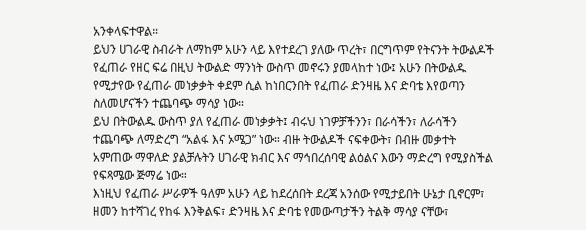አንቀላፍተዋል።
ይህን ሀገራዊ ስብራት ለማከም አሁን ላይ እየተደረገ ያለው ጥረት፣ በርግጥም የትናንት ትውልዶች የፈጠራ የዘር ፍሬ በዚህ ትውልድ ማንነት ውስጥ መኖሩን ያመላከተ ነው፤ አሁን በትውልዱ የሚታየው የፈጠራ መነቃቃት ቀደም ሲል ከነበርንበት የፈጠራ ድንዛዜ እና ድባቴ እየወጣን ስለመሆናችን ተጨባጭ ማሳያ ነው።
ይህ በትውልዱ ውስጥ ያለ የፈጠራ መነቃቃት፤ ብሩህ ነገዎቻችንን፣ በራሳችን፣ ለራሳችን ተጨባጭ ለማድረግ “አልፋ እና ኦሜጋ” ነው። ብዙ ትውልዶች ናፍቀውት፣ በብዙ መቃተት አምጠው ማዋለድ ያልቻሉትን ሀገራዊ ክብር እና ማኅበረሰባዊ ልዕልና እውን ማድረግ የሚያስችል የፍጻሜው ጅማሬ ነው።
እነዚህ የፈጠራ ሥራዎች ዓለም አሁን ላይ ከደረሰበት ደረጃ አንሰው የሚታይበት ሁኔታ ቢኖርም፣ ዘመን ከተሻገረ የከፋ እንቅልፍ፣ ድንዛዜ እና ድባቴ የመውጣታችን ትልቅ ማሳያ ናቸው፣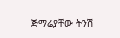ጅማሬያቸው ትንሽ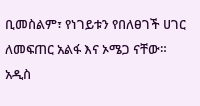ቢመስልም፣ የነገይቱን የበለፀገች ሀገር ለመፍጠር አልፋ እና ኦሜጋ ናቸው።
አዲስ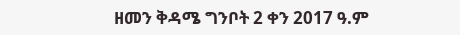ዘመን ቅዳሜ ግንቦት 2 ቀን 2017 ዓ.ም